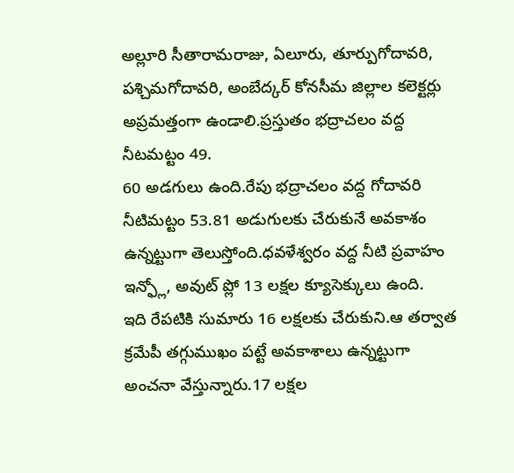అల్లూరి సీతారామరాజు, ఏలూరు, తూర్పుగోదావరి, పశ్చిమగోదావరి, అంబేద్కర్ కోనసీమ జిల్లాల కలెక్టర్లు అప్రమత్తంగా ఉండాలి.ప్రస్తుతం భద్రాచలం వద్ద నీటమట్టం 49.
60 అడగులు ఉంది.రేపు భద్రాచలం వద్ద గోదావరి నీటిమట్టం 53.81 అడుగులకు చేరుకునే అవకాశం ఉన్నట్టుగా తెలుస్తోంది.ధవళేశ్వరం వద్ద నీటి ప్రవాహం ఇన్ఫ్లో, అవుట్ ప్లో 13 లక్షల క్యూసెక్కులు ఉంది.
ఇది రేపటికి సుమారు 16 లక్షలకు చేరుకుని.ఆ తర్వాత క్రమేపీ తగ్గుముఖం పట్టే అవకాశాలు ఉన్నట్టుగా అంచనా వేస్తున్నారు.17 లక్షల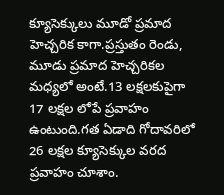క్యూసెక్కులు మూడో ప్రమాద హెచ్చరిక కాగా.ప్రస్తుతం రెండు, మూడు ప్రమాద హెచ్చరికల మధ్యలో అంటే.13 లక్షలకుపైగా 17 లక్షల లోపే ప్రవాహం ఉంటుంది.గత ఏడాది గోదావరిలో 26 లక్షల క్యూసెక్కుల వరద ప్రవాహం చూశాం.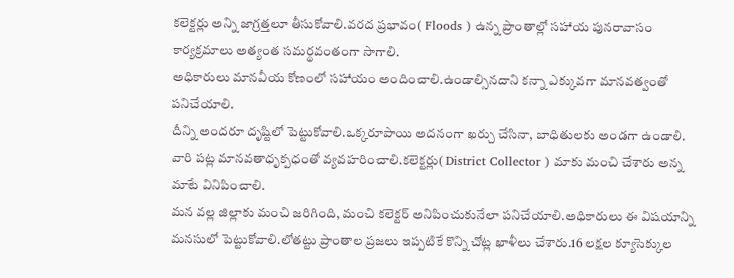కలెక్టర్లు అన్ని జాగ్రత్తలూ తీసుకోవాలి.వరద ప్రభావం( Floods ) ఉన్న ప్రాంతాల్లో సహాయ పునరావాసం కార్యక్రమాలు అత్యంత సమర్థవంతంగా సాగాలి.
అధికారులు మానవీయ కోణంలో సహాయం అందించాలి.ఉండాల్సినదాని కన్నా ఎక్కువగా మానవత్వంతో పనిచేయాలి.
దీన్ని అందరూ దృష్టిలో పెట్టుకోవాలి.ఒక్కరూపాయి అదనంగా ఖర్చు చేసినా, బాధితులకు అండగా ఉండాలి.
వారి పట్ల మానవతాధృక్పధంతో వ్యవహరించాలి.కలెక్టర్లు( District Collector ) మాకు మంచి చేశారు అన్న మాటే వినిపించాలి.
మన వల్ల జిల్లాకు మంచి జరిగింది, మంచి కలెక్టర్ అనిపించుకునేలా పనిచేయాలి.అధికారులు ఈ విషయాన్ని మనసులో పెట్టుకోవాలి.లోతట్టు ప్రాంతాల ప్రజలు ఇప్పటికే కొన్ని చోట్ల ఖాళీలు చేశారు.16 లక్షల క్యూసెక్కుల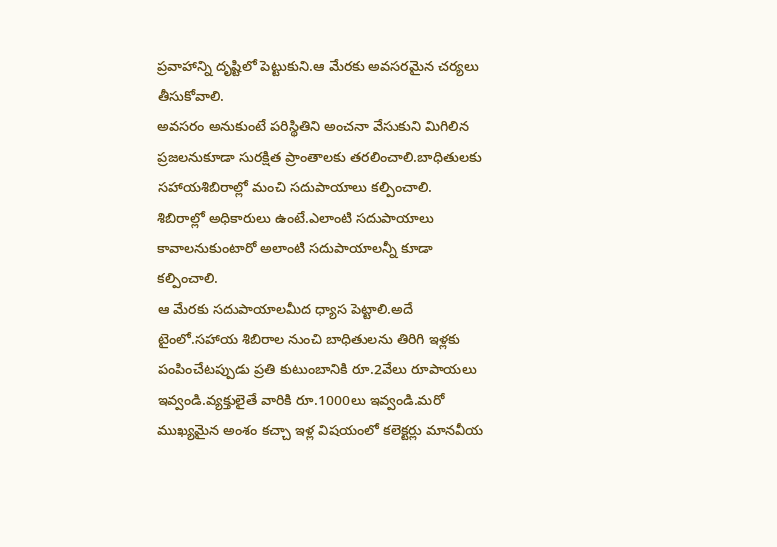ప్రవాహాన్ని దృష్టిలో పెట్టుకుని.ఆ మేరకు అవసరమైన చర్యలు తీసుకోవాలి.
అవసరం అనుకుంటే పరిస్థితిని అంచనా వేసుకుని మిగిలిన ప్రజలనుకూడా సురక్షిత ప్రాంతాలకు తరలించాలి.బాధితులకు సహాయశిబిరాల్లో మంచి సదుపాయాలు కల్పించాలి.
శిబిరాల్లో అధికారులు ఉంటే.ఎలాంటి సదుపాయాలు కావాలనుకుంటారో అలాంటి సదుపాయాలన్నీ కూడా కల్పించాలి.
ఆ మేరకు సదుపాయాలమీద ధ్యాస పెట్టాలి.అదే టైంలో.సహాయ శిబిరాల నుంచి బాధితులను తిరిగి ఇళ్లకు పంపించేటప్పుడు ప్రతి కుటుంబానికి రూ.2వేలు రూపాయలు ఇవ్వండి.వ్యక్తులైతే వారికి రూ.1000లు ఇవ్వండి.మరో ముఖ్యమైన అంశం కచ్చా ఇళ్ల విషయంలో కలెక్టర్లు మానవీయ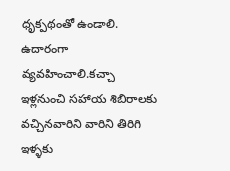ధృక్పథంతో ఉండాలి.
ఉదారంగా వ్యవహించాలి.కచ్చా ఇళ్లనుంచి సహాయ శిబిరాలకు వచ్చినవారిని వారిని తిరిగి ఇళ్ళకు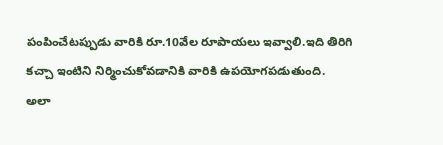పంపించేటప్పుడు వారికి రూ.10వేల రూపాయలు ఇవ్వాలి.ఇది తిరిగి కచ్చా ఇంటిని నిర్మించుకోవడానికి వారికి ఉపయోగపడుతుంది.
అలా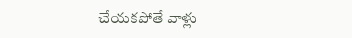చేయకపోతే వాళ్లు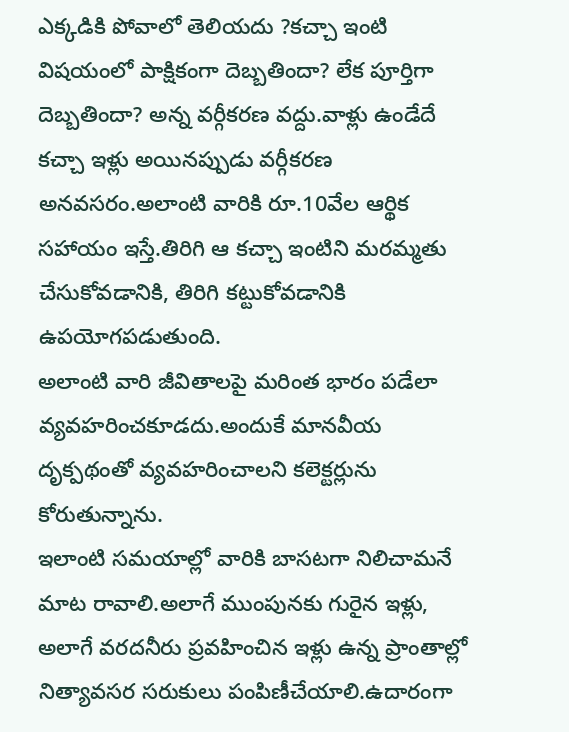ఎక్కడికి పోవాలో తెలియదు ?కచ్చా ఇంటి విషయంలో పాక్షికంగా దెబ్బతిందా? లేక పూర్తిగా దెబ్బతిందా? అన్న వర్గీకరణ వద్దు.వాళ్లు ఉండేదే కచ్చా ఇళ్లు అయినప్పుడు వర్గీకరణ అనవసరం.అలాంటి వారికి రూ.10వేల ఆర్థిక సహాయం ఇస్తే.తిరిగి ఆ కచ్చా ఇంటిని మరమ్మతు చేసుకోవడానికి, తిరిగి కట్టుకోవడానికి ఉపయోగపడుతుంది.
అలాంటి వారి జీవితాలపై మరింత భారం పడేలా వ్యవహరించకూడదు.అందుకే మానవీయ దృక్పథంతో వ్యవహరించాలని కలెక్టర్లును కోరుతున్నాను.
ఇలాంటి సమయాల్లో వారికి బాసటగా నిలిచామనే మాట రావాలి.అలాగే ముంపునకు గురైన ఇళ్లు, అలాగే వరదనీరు ప్రవహించిన ఇళ్లు ఉన్న ప్రాంతాల్లో నిత్యావసర సరుకులు పంపిణీచేయాలి.ఉదారంగా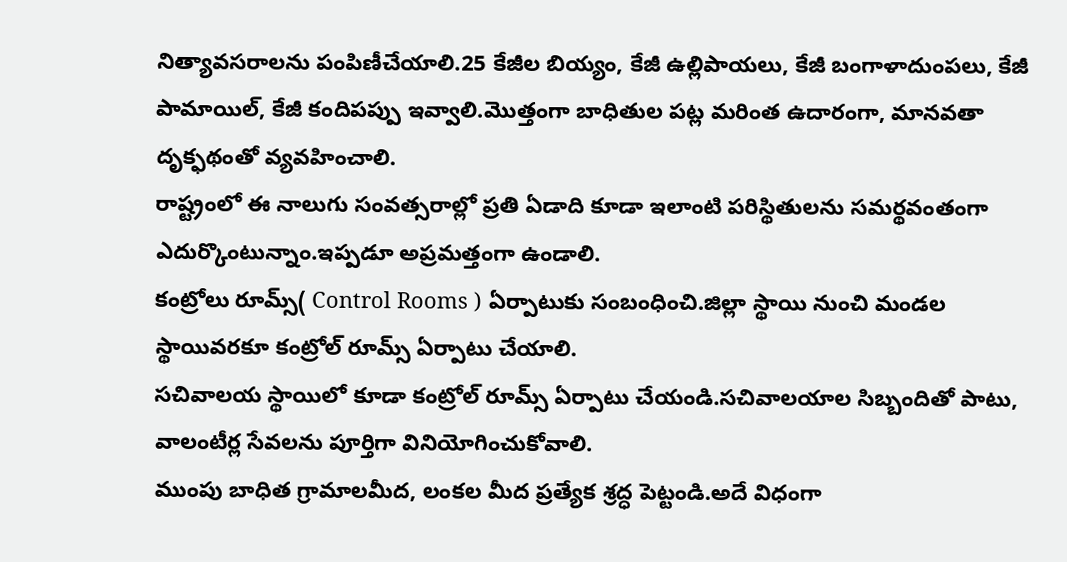నిత్యావసరాలను పంపిణీచేయాలి.25 కేజీల బియ్యం, కేజీ ఉల్లిపాయలు, కేజీ బంగాళాదుంపలు, కేజీ పామాయిల్, కేజీ కందిపప్పు ఇవ్వాలి.మొత్తంగా బాధితుల పట్ల మరింత ఉదారంగా, మానవతా దృక్ఫథంతో వ్యవహించాలి.
రాష్ట్రంలో ఈ నాలుగు సంవత్సరాల్లో ప్రతి ఏడాది కూడా ఇలాంటి పరిస్థితులను సమర్థవంతంగా ఎదుర్కొంటున్నాం.ఇప్పడూ అప్రమత్తంగా ఉండాలి.
కంట్రోలు రూమ్స్( Control Rooms ) ఏర్పాటుకు సంబంధించి.జిల్లా స్థాయి నుంచి మండల స్థాయివరకూ కంట్రోల్ రూమ్స్ ఏర్పాటు చేయాలి.
సచివాలయ స్థాయిలో కూడా కంట్రోల్ రూమ్స్ ఏర్పాటు చేయండి.సచివాలయాల సిబ్బందితో పాటు, వాలంటీర్ల సేవలను పూర్తిగా వినియోగించుకోవాలి.
ముంపు బాధిత గ్రామాలమీద, లంకల మీద ప్రత్యేక శ్రద్ధ పెట్టండి.అదే విధంగా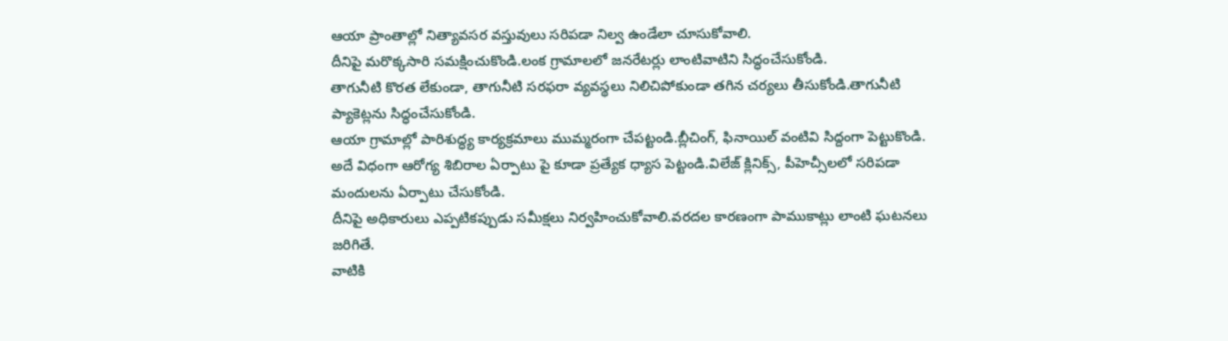ఆయా ప్రాంతాల్లో నిత్యావసర వస్తువులు సరిపడా నిల్వ ఉండేలా చూసుకోవాలి.
దీనిపై మరొక్కసారి సమక్షించుకొండి.లంక గ్రామాలలో జనరేటర్లు లాంటివాటిని సిద్ధంచేసుకోండి.
తాగునీటి కొరత లేకుండా, తాగునీటి సరఫరా వ్యవస్థలు నిలిచిపోకుండా తగిన చర్యలు తీసుకోండి.తాగునీటి ప్యాకెట్లను సిద్ధంచేసుకోండి.
ఆయా గ్రామాల్లో పారిశుద్ధ్య కార్యక్రమాలు ముమ్మరంగా చేపట్టండి.బ్లీచింగ్, ఫినాయిల్ వంటివి సిద్దంగా పెట్టుకొండి.
అదే విధంగా ఆరోగ్య శిబిరాల ఏర్పాటు పై కూడా ప్రత్యేక ధ్యాస పెట్టండి.విలేజ్ క్లినిక్స్, పీహెచ్సీలలో సరిపడా మందులను ఏర్పాటు చేసుకోండి.
దీనిపై అధికారులు ఎప్పటికప్పుడు సమీక్షలు నిర్వహించుకోవాలి.వరదల కారణంగా పాముకాట్లు లాంటి ఘటనలు జరిగితే.
వాటికి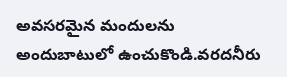అవసరమైన మందులను అందుబాటులో ఉంచుకొండి.వరదనీరు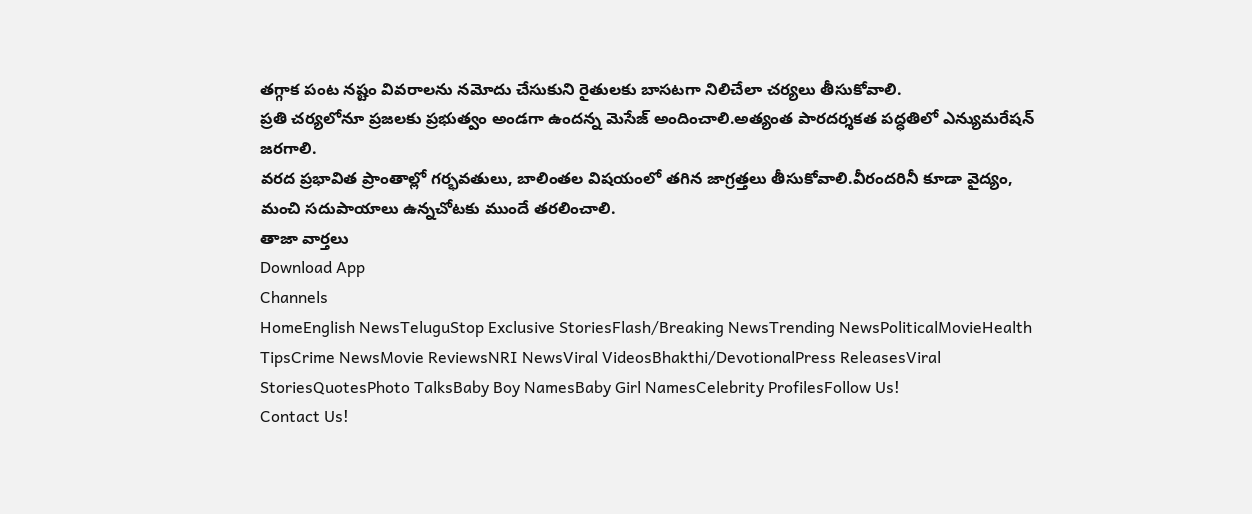తగ్గాక పంట నష్టం వివరాలను నమోదు చేసుకుని రైతులకు బాసటగా నిలిచేలా చర్యలు తీసుకోవాలి.
ప్రతి చర్యలోనూ ప్రజలకు ప్రభుత్వం అండగా ఉందన్న మెసేజ్ అందించాలి.అత్యంత పారదర్శకత పద్ధతిలో ఎన్యుమరేషన్ జరగాలి.
వరద ప్రభావిత ప్రాంతాల్లో గర్భవతులు, బాలింతల విషయంలో తగిన జాగ్రత్తలు తీసుకోవాలి.వీరందరినీ కూడా వైద్యం, మంచి సదుపాయాలు ఉన్నచోటకు ముందే తరలించాలి.
తాజా వార్తలు
Download App
Channels
HomeEnglish NewsTeluguStop Exclusive StoriesFlash/Breaking NewsTrending NewsPoliticalMovieHealth TipsCrime NewsMovie ReviewsNRI NewsViral VideosBhakthi/DevotionalPress ReleasesViral StoriesQuotesPhoto TalksBaby Boy NamesBaby Girl NamesCelebrity ProfilesFollow Us!
Contact Us!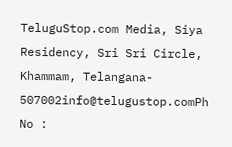TeluguStop.com Media, Siya Residency, Sri Sri Circle, Khammam, Telangana- 507002info@telugustop.comPh No :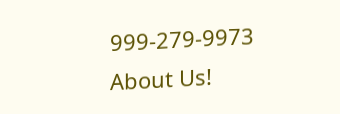999-279-9973
About Us!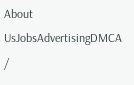About UsJobsAdvertisingDMCA /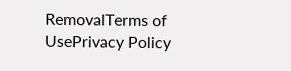RemovalTerms of UsePrivacy Policy